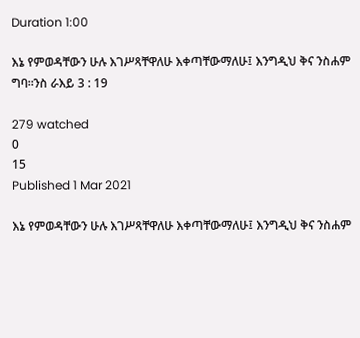Duration 1:00

እኔ የምወዳቸውን ሁሉ እገሥጻቸዋለሁ እቀጣቸውማለሁ፤ እንግዲህ ቅና ንስሐም ግባ።ንስ ራእይ 3 : 19

279 watched
0
15
Published 1 Mar 2021

እኔ የምወዳቸውን ሁሉ እገሥጻቸዋለሁ እቀጣቸውማለሁ፤ እንግዲህ ቅና ንስሐም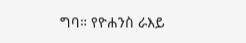ግባ። የዮሐንስ ራእይ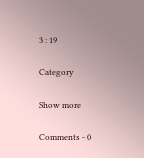3 : 19

Category

Show more

Comments - 0